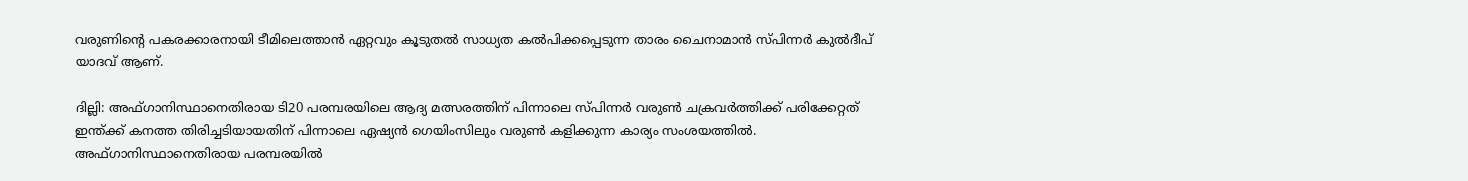വരുണിന്‍റെ പകരക്കാരനായി ടീമിലെത്താൻ ഏറ്റവും കൂടുതല്‍ സാധ്യത കല്‍പിക്കപ്പെടുന്ന താരം ചൈനാമാൻ സ്പിന്നര്‍ കുൽദീപ് യാദവ് ആണ്.

ദില്ലി: അഫ്ഗാനിസ്ഥാനെതിരായ ടി20 പരമ്പരയിലെ ആദ്യ മത്സരത്തിന് പിന്നാലെ സ്പിന്നർ വരുൺ ചക്രവർത്തിക്ക് പരിക്കേറ്റത് ഇന്ത്ക്ക് കനത്ത തിരിച്ചടിയായതിന് പിന്നാലെ ഏഷ്യൻ ഗെയിംസിലും വരുണ്‍ കളിക്കുന്ന കാര്യം സംശയത്തില്‍. അഫ്ഗാനിസ്ഥാനെതിരായ പരമ്പരയില്‍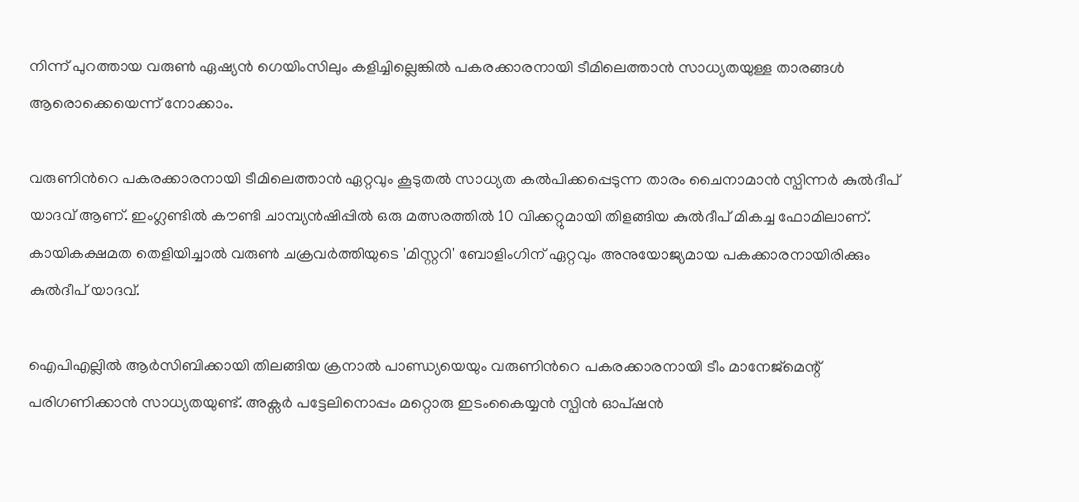നിന്ന് പുറത്തായ വരുണ്‍ ഏഷ്യൻ ഗെയിംസിലും കളിച്ചില്ലെങ്കില്‍ പകരക്കാരനായി ടീമിലെത്താൻ സാധ്യതയുള്ള താരങ്ങള്‍ ആരൊക്കെയെന്ന് നോക്കാം.

വരുണിന്‍റെ പകരക്കാരനായി ടീമിലെത്താൻ ഏറ്റവും കൂടുതല്‍ സാധ്യത കല്‍പിക്കപ്പെടുന്ന താരം ചൈനാമാൻ സ്പിന്നര്‍ കുൽദീപ് യാദവ് ആണ്. ഇംഗ്ലണ്ടില്‍ കൗണ്ടി ചാമ്പ്യൻഷിപ്പിൽ ഒരു മത്സരത്തില്‍ 10 വിക്കറ്റുമായി തിളങ്ങിയ കുൽദീപ് മികച്ച ഫോമിലാണ്. കായികക്ഷമത തെളിയിച്ചാൽ വരുൺ ചക്രവർത്തിയുടെ 'മിസ്റ്ററി' ബോളിംഗിന് ഏറ്റവും അനുയോജ്യമായ പകക്കാരനായിരിക്കും കുൽദീപ് യാദവ്.

ഐപിഎല്ലില്‍ ആര്‍സിബിക്കായി തിലങ്ങിയ ക്രനാല്‍ പാണ്ഡ്യയെയും വരുണിന്‍റെ പകരക്കാരനായി ടീം മാനേജ്‌മെന്റ് പരിഗണിക്കാൻ സാധ്യതയുണ്ട്. അക്സർ പട്ടേലിനൊപ്പം മറ്റൊരു ഇടംകൈയ്യൻ സ്പിൻ ഓപ്ഷൻ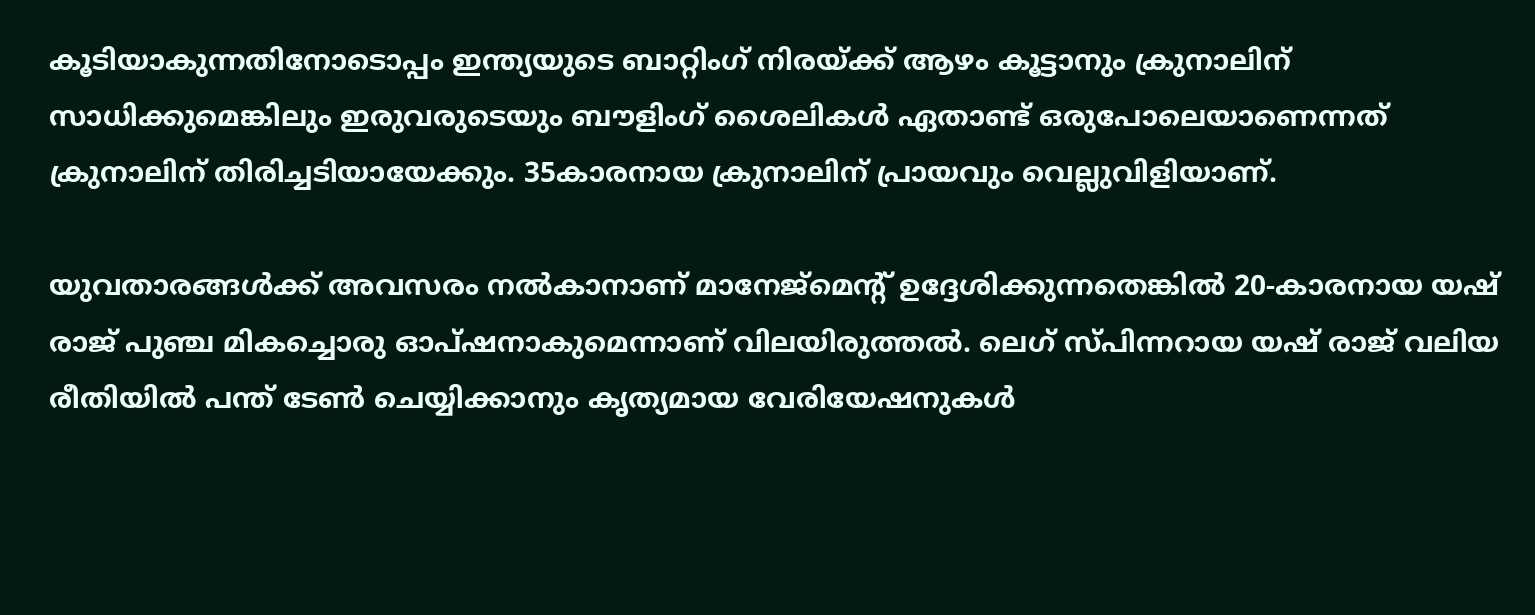കൂടിയാകുന്നതിനോടൊപ്പം ഇന്ത്യയുടെ ബാറ്റിംഗ് നിരയ്ക്ക് ആഴം കൂട്ടാനും ക്രുനാലിന് സാധിക്കുമെങ്കിലും ഇരുവരുടെയും ബൗളിംഗ് ശൈലികള്‍ ഏതാണ്ട് ഒരുപോലെയാണെന്നത് ക്രുനാലിന് തിരിച്ചടിയായേക്കും. 35കാരനായ ക്രുനാലിന് പ്രായവും വെല്ലുവിളിയാണ്.

യുവതാരങ്ങൾക്ക് അവസരം നൽകാനാണ് മാനേജ്‌മെന്‍റ് ഉദ്ദേശിക്കുന്നതെങ്കിൽ 20-കാരനായ യഷ് രാജ് പുഞ്ച മികച്ചൊരു ഓപ്ഷനാകുമെന്നാണ് വിലയിരുത്തൽ. ലെഗ് സ്പിന്നറായ യഷ് രാജ് വലിയ രീതിയിൽ പന്ത് ടേൺ ചെയ്യിക്കാനും കൃത്യമായ വേരിയേഷനുകൾ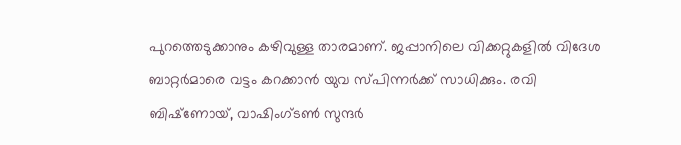പുറത്തെടുക്കാനും കഴിവുള്ള താരമാണ്. ജപ്പാനിലെ വിക്കറ്റുകളിൽ വിദേശ ബാറ്റർമാരെ വട്ടം കറക്കാൻ യുവ സ്പിന്നർക്ക് സാധിക്കും. രവി ബിഷ്‌ണോയ്, വാഷിംഗ്ടൺ സുന്ദർ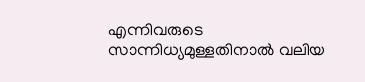എന്നിവരുടെ സാന്നിധ്യമുള്ളതിനാൽ വലിയ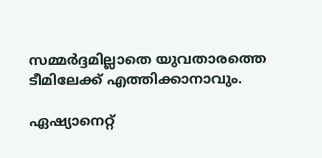സമ്മർദ്ദമില്ലാതെ യുവതാരത്തെ ടീമിലേക്ക് എത്തിക്കാനാവും.

ഏഷ്യാനെറ്റ്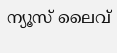ന്യൂസ് ലൈവ്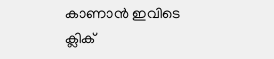കാണാന്‍ ഇവിടെ ക്ലിക്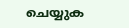ചെയ്യുക